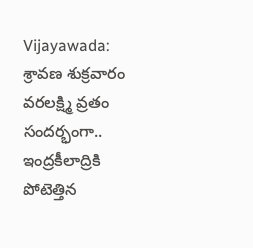Vijayawada: శ్రావణ శుక్రవారం వరలక్ష్మి వ్రతం సందర్భంగా.. ఇంద్రకీలాద్రికి పోటెత్తిన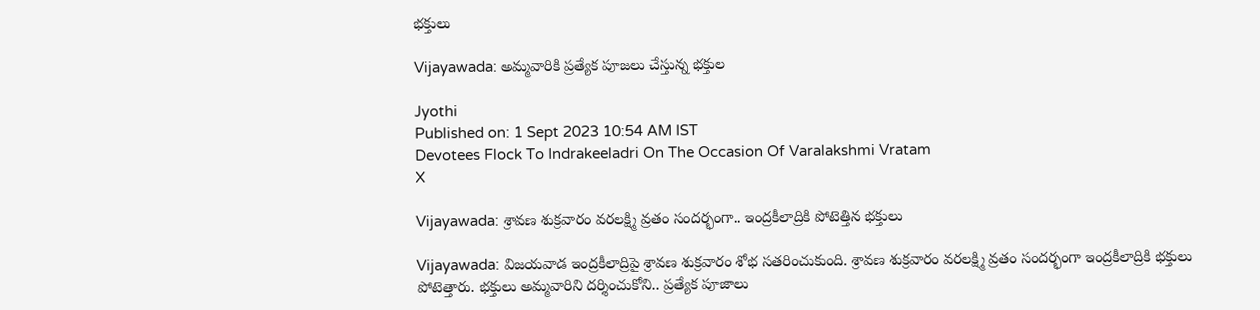భక్తులు

Vijayawada: అమ్మవారికి ప్రత్యేక పూజలు చేస్తున్న భక్తుల

Jyothi
Published on: 1 Sept 2023 10:54 AM IST
Devotees Flock To Indrakeeladri On The Occasion Of Varalakshmi Vratam
X

Vijayawada: శ్రావణ శుక్రవారం వరలక్ష్మి వ్రతం సందర్భంగా.. ఇంద్రకీలాద్రికి పోటెత్తిన భక్తులు

Vijayawada: విజయవాడ ఇంద్రకీలాద్రిపై శ్రావణ శుక్రవారం శోభ సతరించుకుంది. శ్రావణ శుక్రవారం వరలక్ష్మి వ్రతం సందర్భంగా ఇంద్రకీలాద్రికి భక్తులు పోటెత్తారు. భక్తులు అమ్మవారిని దర్శించుకోని.. ప్రత్యేక పూజాలు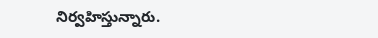నిర్వహిస్తున్నారు.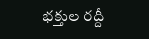భక్తుల రద్దీ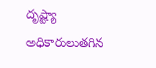దృష్ట్యా అధికారులుతగిన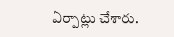ఏర్పాట్లు చేశారు.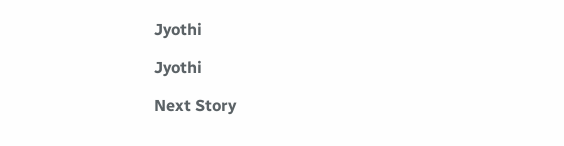Jyothi

Jyothi

Next Story